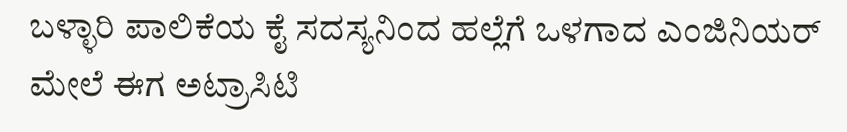ಬಳ್ಳಾರಿ ಪಾಲಿಕೆಯ ಕೈ ಸದಸ್ಯನಿಂದ ಹಲ್ಲೆಗೆ ಒಳಗಾದ ಎಂಜಿನಿಯರ್‌ ಮೇಲೆ ಈಗ ಅಟ್ರಾಸಿಟಿ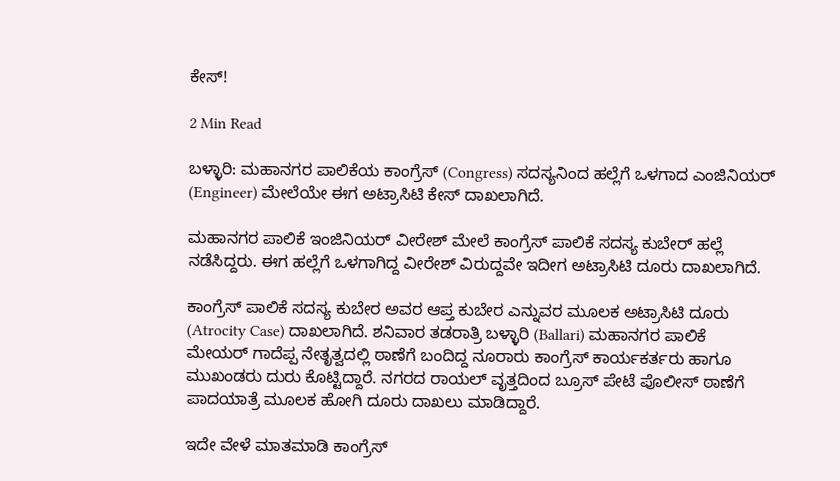ಕೇಸ್‌!

2 Min Read

ಬಳ್ಳಾರಿ: ಮಹಾನಗರ ಪಾಲಿಕೆಯ ಕಾಂಗ್ರೆಸ್ (Congress) ಸದಸ್ಯನಿಂದ ಹಲ್ಲೆಗೆ ಒಳಗಾದ ಎಂಜಿನಿಯರ್‌ (Engineer) ಮೇಲೆಯೇ ಈಗ ಅಟ್ರಾಸಿಟಿ ಕೇಸ್‌ ದಾಖಲಾಗಿದೆ.

ಮಹಾನಗರ ಪಾಲಿಕೆ ಇಂಜಿನಿಯರ್ ವೀರೇಶ್ ಮೇಲೆ ಕಾಂಗ್ರೆಸ್ ಪಾಲಿಕೆ ಸದಸ್ಯ ಕುಬೇರ್ ಹಲ್ಲೆ ನಡೆಸಿದ್ದರು. ಈಗ ಹಲ್ಲೆಗೆ ಒಳಗಾಗಿದ್ದ ವೀರೇಶ್ ವಿರುದ್ದವೇ ಇದೀಗ ಅಟ್ರಾಸಿಟಿ ದೂರು ದಾಖಲಾಗಿದೆ.

ಕಾಂಗ್ರೆಸ್ ಪಾಲಿಕೆ ಸದಸ್ಯ ಕುಬೇರ ಅವರ ಆಪ್ತ ಕುಬೇರ ಎನ್ನುವರ ಮೂಲಕ ಅಟ್ರಾಸಿಟಿ ದೂರು (Atrocity Case) ದಾಖಲಾಗಿದೆ. ಶನಿವಾರ ತಡರಾತ್ರಿ ಬಳ್ಳಾರಿ (Ballari) ಮಹಾನಗರ ಪಾಲಿಕೆ ಮೇಯರ್ ಗಾದೆಪ್ಪ ನೇತೃತ್ವದಲ್ಲಿ ಠಾಣೆಗೆ ಬಂದಿದ್ದ ನೂರಾರು ಕಾಂಗ್ರೆಸ್ ಕಾರ್ಯಕರ್ತರು ಹಾಗೂ ಮುಖಂಡರು ದುರು ಕೊಟ್ಟಿದ್ದಾರೆ. ನಗರದ ರಾಯಲ್ ವೃತ್ತದಿಂದ ಬ್ರೂಸ್ ಪೇಟೆ ಪೊಲೀಸ್ ಠಾಣೆಗೆ ಪಾದಯಾತ್ರೆ ಮೂಲಕ ಹೋಗಿ ದೂರು ದಾಖಲು ಮಾಡಿದ್ದಾರೆ.

ಇದೇ ವೇಳೆ ಮಾತಮಾಡಿ ಕಾಂಗ್ರೆಸ್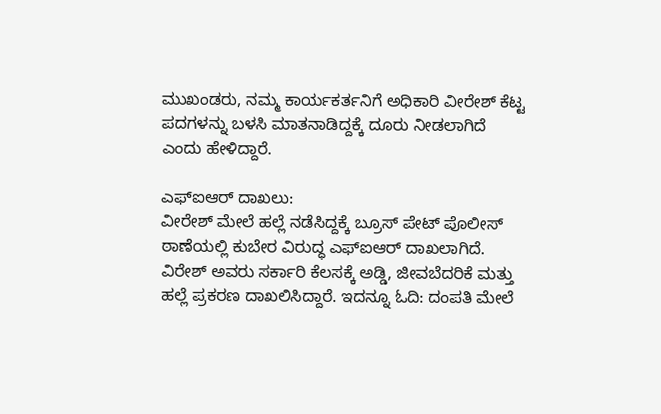ಮುಖಂಡರು, ನಮ್ಮ ಕಾರ್ಯಕರ್ತನಿಗೆ ಅಧಿಕಾರಿ ವೀರೇಶ್ ಕೆಟ್ಟ ಪದಗಳನ್ನು ಬಳಸಿ ಮಾತನಾಡಿದ್ದಕ್ಕೆ ದೂರು ನೀಡಲಾಗಿದೆ ಎಂದು ಹೇಳಿದ್ದಾರೆ.

ಎಫ್‌ಐಆರ್‌ ದಾಖಲು:
ವೀರೇಶ್ ಮೇಲೆ ಹಲ್ಲೆ ನಡೆಸಿದ್ದಕ್ಕೆ ಬ್ರೂಸ್ ಪೇಟ್ ಪೊಲೀಸ್ ಠಾಣೆಯಲ್ಲಿ ಕುಬೇರ ವಿರುದ್ಧ ಎಫ್‌ಐಆರ್ ದಾಖಲಾಗಿದೆ. ವಿರೇಶ್‌ ಅವರು ಸರ್ಕಾರಿ ಕೆಲಸಕ್ಕೆ ಅಡ್ಡಿ, ಜೀವಬೆದರಿಕೆ ಮತ್ತು ಹಲ್ಲೆ ಪ್ರಕರಣ ದಾಖಲಿಸಿದ್ದಾರೆ. ಇದನ್ನೂ ಓದಿ: ದಂಪತಿ ಮೇಲೆ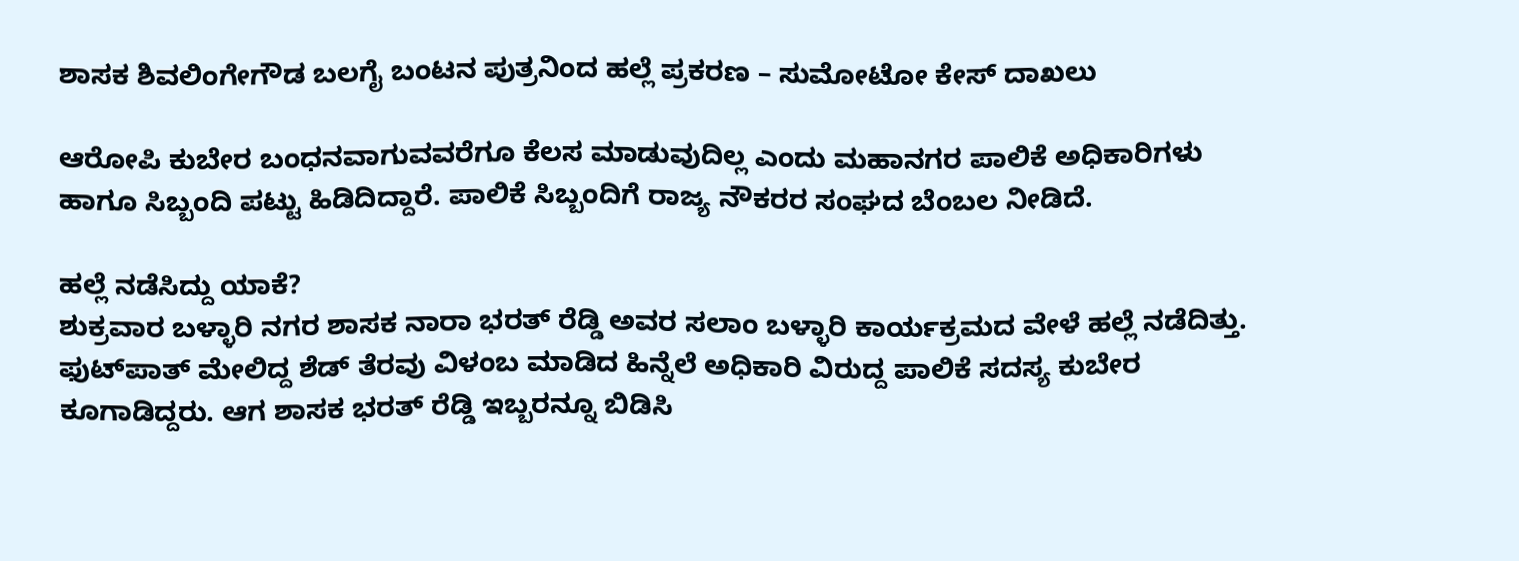ಶಾಸಕ ಶಿವಲಿಂಗೇಗೌಡ ಬಲಗೈ ಬಂಟನ ಪುತ್ರನಿಂದ ಹಲ್ಲೆ ಪ್ರಕರಣ – ಸುಮೋಟೋ ಕೇಸ್ ದಾಖಲು

ಆರೋಪಿ ಕುಬೇರ ಬಂಧನವಾಗುವವರೆಗೂ ಕೆಲಸ ಮಾಡುವುದಿಲ್ಲ ಎಂದು ಮಹಾನಗರ ಪಾಲಿಕೆ ಅಧಿಕಾರಿಗಳು ಹಾಗೂ ಸಿಬ್ಬಂದಿ ಪಟ್ಟು ಹಿಡಿದಿದ್ದಾರೆ. ಪಾಲಿಕೆ ಸಿಬ್ಬಂದಿಗೆ ರಾಜ್ಯ ನೌಕರರ ಸಂಘದ ಬೆಂಬಲ ನೀಡಿದೆ.

ಹಲ್ಲೆ ನಡೆಸಿದ್ದು ಯಾಕೆ?
ಶುಕ್ರವಾರ ಬಳ್ಳಾರಿ ನಗರ ಶಾಸಕ ನಾರಾ ಭರತ್ ರೆಡ್ಡಿ ಅವರ ಸಲಾಂ ಬಳ್ಳಾರಿ ಕಾರ್ಯಕ್ರಮದ ವೇಳೆ ಹಲ್ಲೆ ನಡೆದಿತ್ತು. ಫುಟ್‌ಪಾತ್‌ ಮೇಲಿದ್ದ ಶೆಡ್ ತೆರವು ವಿಳಂಬ ಮಾಡಿದ ಹಿನ್ನೆಲೆ ಅಧಿಕಾರಿ ವಿರುದ್ದ ಪಾಲಿಕೆ ಸದಸ್ಯ ಕುಬೇರ ಕೂಗಾಡಿದ್ದರು. ಆಗ ಶಾಸಕ ಭರತ್ ರೆಡ್ಡಿ ಇಬ್ಬರನ್ನೂ ಬಿಡಿಸಿ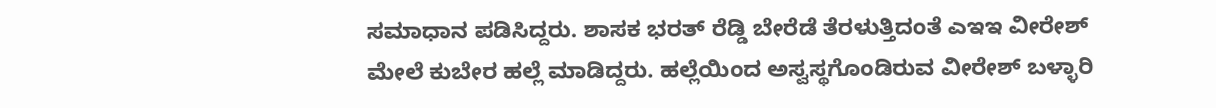ಸಮಾಧಾನ ಪಡಿಸಿದ್ದರು. ಶಾಸಕ ಭರತ್ ರೆಡ್ಡಿ ಬೇರೆಡೆ ತೆರಳುತ್ತಿದಂತೆ ಎಇಇ ವೀರೇಶ್ ಮೇಲೆ ಕುಬೇರ ಹಲ್ಲೆ ಮಾಡಿದ್ದರು. ಹಲ್ಲೆಯಿಂದ ಅಸ್ವಸ್ಥಗೊಂಡಿರುವ ವೀರೇಶ್ ಬಳ್ಳಾರಿ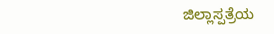ಜಿಲ್ಲಾಸ್ಪತ್ರೆಯ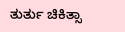ತುರ್ತು ಚಿಕಿತ್ಸಾ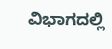ವಿಭಾಗದಲ್ಲಿ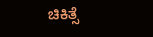ಚಿಕಿತ್ಸೆ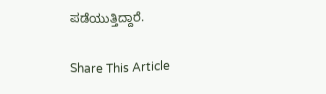ಪಡೆಯುತ್ತಿದ್ದಾರೆ.

Share This Article